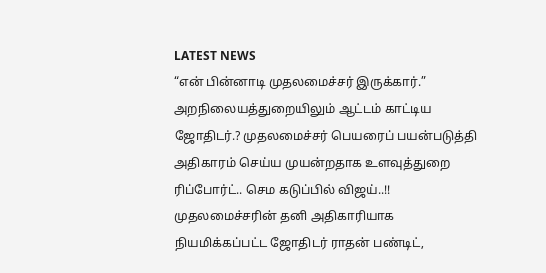LATEST NEWS
“என் பின்னாடி முதலமைச்சர் இருக்கார்.” அறநிலையத்துறையிலும் ஆட்டம் காட்டிய ஜோதிடர்.? முதலமைச்சர் பெயரைப் பயன்படுத்தி அதிகாரம் செய்ய முயன்றதாக உளவுத்துறை ரிப்போர்ட்.. செம கடுப்பில் விஜய்..!!
முதலமைச்சரின் தனி அதிகாரியாக நியமிக்கப்பட்ட ஜோதிடர் ராதன் பண்டிட்,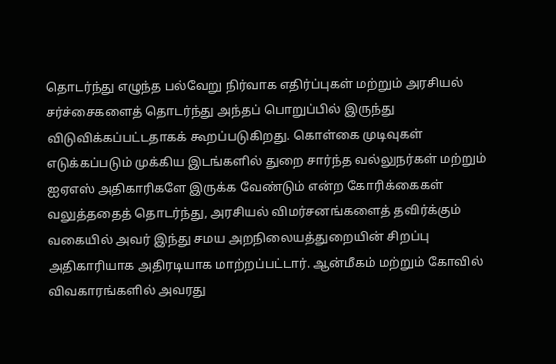தொடர்ந்து எழுந்த பல்வேறு நிர்வாக எதிர்ப்புகள் மற்றும் அரசியல் சர்ச்சைகளைத் தொடர்ந்து அந்தப் பொறுப்பில் இருந்து விடுவிக்கப்பட்டதாகக் கூறப்படுகிறது. கொள்கை முடிவுகள் எடுக்கப்படும் முக்கிய இடங்களில் துறை சார்ந்த வல்லுநர்கள் மற்றும் ஐஏஎஸ் அதிகாரிகளே இருக்க வேண்டும் என்ற கோரிக்கைகள் வலுத்ததைத் தொடர்ந்து, அரசியல் விமர்சனங்களைத் தவிர்க்கும் வகையில் அவர் இந்து சமய அறநிலையத்துறையின் சிறப்பு அதிகாரியாக அதிரடியாக மாற்றப்பட்டார். ஆன்மீகம் மற்றும் கோவில் விவகாரங்களில் அவரது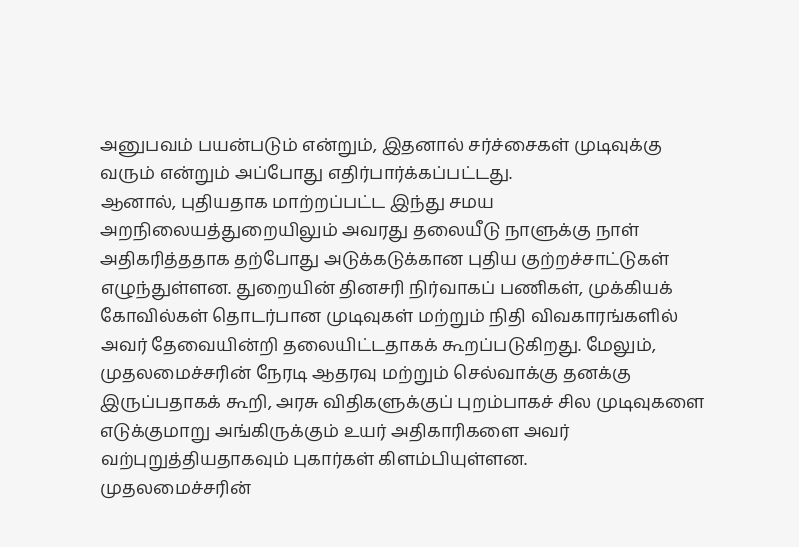அனுபவம் பயன்படும் என்றும், இதனால் சர்ச்சைகள் முடிவுக்கு வரும் என்றும் அப்போது எதிர்பார்க்கப்பட்டது.
ஆனால், புதியதாக மாற்றப்பட்ட இந்து சமய அறநிலையத்துறையிலும் அவரது தலையீடு நாளுக்கு நாள் அதிகரித்ததாக தற்போது அடுக்கடுக்கான புதிய குற்றச்சாட்டுகள் எழுந்துள்ளன. துறையின் தினசரி நிர்வாகப் பணிகள், முக்கியக் கோவில்கள் தொடர்பான முடிவுகள் மற்றும் நிதி விவகாரங்களில் அவர் தேவையின்றி தலையிட்டதாகக் கூறப்படுகிறது. மேலும், முதலமைச்சரின் நேரடி ஆதரவு மற்றும் செல்வாக்கு தனக்கு இருப்பதாகக் கூறி, அரசு விதிகளுக்குப் புறம்பாகச் சில முடிவுகளை எடுக்குமாறு அங்கிருக்கும் உயர் அதிகாரிகளை அவர் வற்புறுத்தியதாகவும் புகார்கள் கிளம்பியுள்ளன.
முதலமைச்சரின்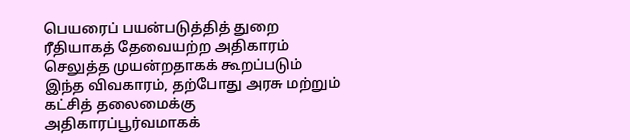பெயரைப் பயன்படுத்தித் துறை ரீதியாகத் தேவையற்ற அதிகாரம் செலுத்த முயன்றதாகக் கூறப்படும் இந்த விவகாரம், தற்போது அரசு மற்றும் கட்சித் தலைமைக்கு அதிகாரப்பூர்வமாகக்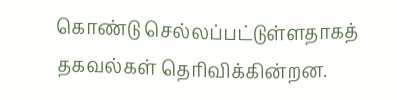கொண்டு செல்லப்பட்டுள்ளதாகத் தகவல்கள் தெரிவிக்கின்றன.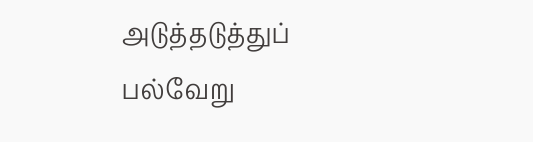அடுத்தடுத்துப் பல்வேறு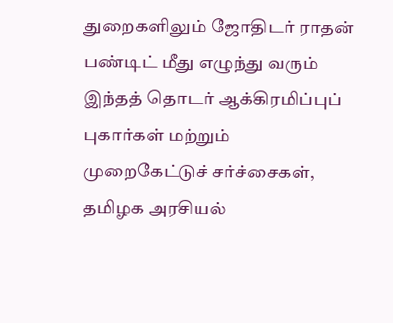துறைகளிலும் ஜோதிடர் ராதன் பண்டிட் மீது எழுந்து வரும் இந்தத் தொடர் ஆக்கிரமிப்புப் புகார்கள் மற்றும் முறைகேட்டுச் சர்ச்சைகள், தமிழக அரசியல்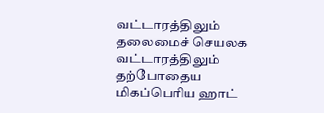வட்டாரத்திலும் தலைமைச் செயலக வட்டாரத்திலும் தற்போதைய மிகப்பெரிய ஹாட்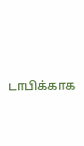டாபிக்காக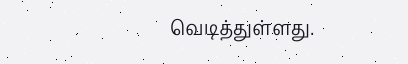வெடித்துள்ளது.